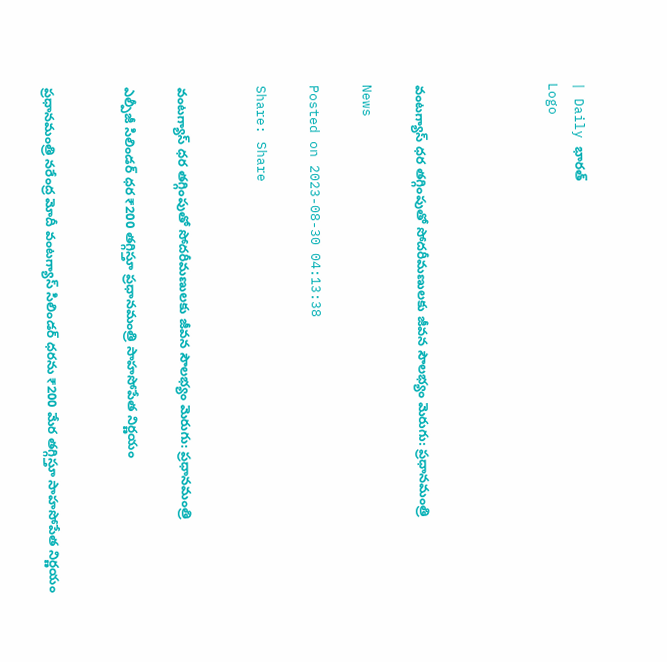| Daily భారత్
Logo




వంటగ్యాస్‌ ధర తగ్గింపుతో సోదరీమణులకు జీవన సౌలభ్యం మెరుగు: ప్రధానమంత్రి

News

Posted on 2023-08-30 04:13:38

Share: Share


వంటగ్యాస్‌ ధర తగ్గింపుతో సోదరీమణులకు జీవన సౌలభ్యం మెరుగు: ప్రధానమంత్రి

ఎల్పీజీ సిలిండర్ ధర ₹200 తగ్గిస్తూ ప్రధానమంత్రి సాహసోపేత నిర్ణయం


ప్రధానమంత్రి నరేంద్ర మోదీ వంటగ్యాస్‌ సిలిండర్‌ ధరను ₹200 మేర తగ్గిస్తూ సాహసోపేత నిర్ణయం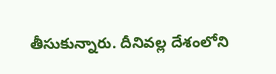తీసుకున్నారు. దీనివల్ల దేశంలోని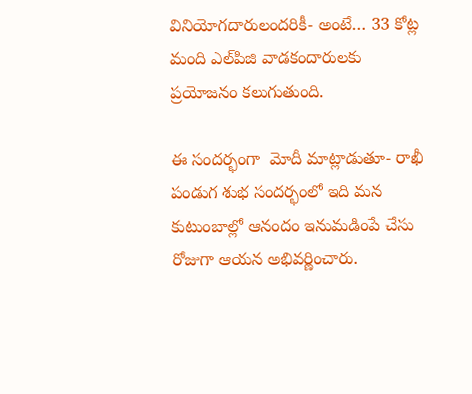వినియోగదారులందరికీ- అంటే… 33 కోట్ల మంది ఎల్‌పిజి వాడకందారులకు ప్రయోజనం కలుగుతుంది.

ఈ సందర్భంగా  మోదీ మాట్లాడుతూ- రాఖీ పండుగ శుభ సందర్భంలో ఇది మన కుటుంబాల్లో ఆనందం ఇనుమడింపే చేసు రోజుగా ఆయన అభివర్ణించారు.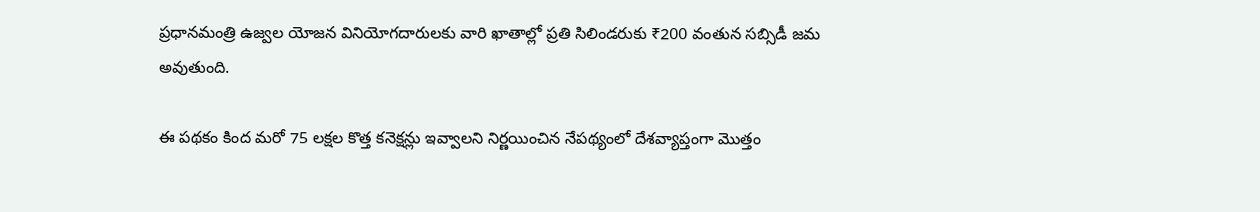ప్రధానమంత్రి ఉజ్వల యోజన వినియోగదారులకు వారి ఖాతాల్లో ప్రతి సిలిండరుకు ₹200 వంతున సబ్సిడీ జమ అవుతుంది.

ఈ పథకం కింద మరో 75 లక్షల కొత్త కనెక్షన్లు ఇవ్వాలని నిర్ణయించిన నేపథ్యంలో దేశవ్యాప్తంగా మొత్తం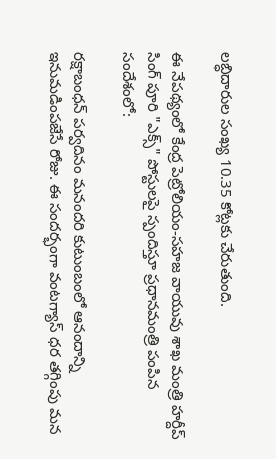లబ్ధిదారుల సంఖ్య 10.35 కోట్లకు చేరుతుంది.

ఈ నేపథ్యంలో కేంద్ర పెట్రోలియం-సహజ వాయువు శాఖ మంత్రి హర్దీప్ సింగ్ పూరి "ఎక్స్‌" పోస్టులపై స్పందిస్తూ ప్రధానమంత్రి పంపిన సందేశంలో:

రక్షాబంధన్ పర్వదినం మనందరి కుటుంబంలో ఆనందాన్ని ఇనుమడింపజేసే రోజు. ఈ సందర్భంగా వంటగ్యాస్ ధర తగ్గింపు మన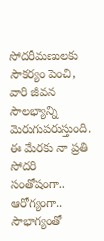సోదరీమణులకు సౌకర్యం పెంచి, వారి జీవన సౌలభ్యాన్ని మెరుగుపరుస్తుంది. ఈ మేరకు నా ప్రతి సోదరి సంతోషంగా.. ఆరోగ్యంగా.. సౌభాగ్యంతో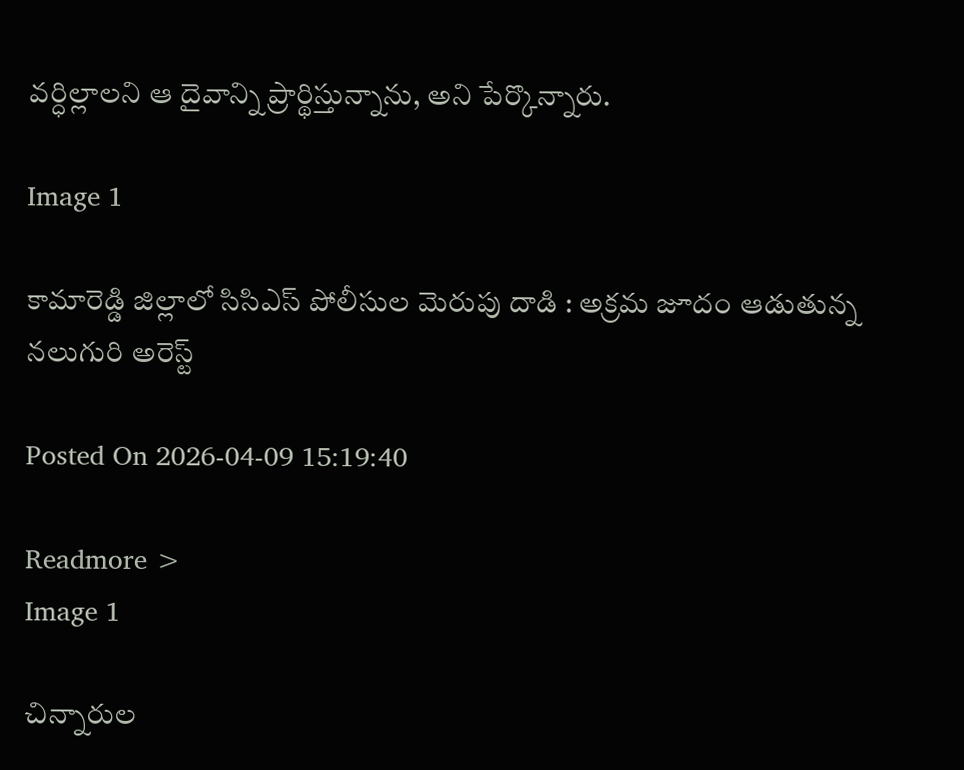వర్ధిల్లాలని ఆ దైవాన్ని ప్రార్థిస్తున్నాను, అని పేర్కొన్నారు.

Image 1

కామారెడ్డి జిల్లాలో సిసిఎస్ పోలీసుల మెరుపు దాడి : అక్రమ జూదం ఆడుతున్న నలుగురి అరెస్ట్

Posted On 2026-04-09 15:19:40

Readmore >
Image 1

చిన్నారుల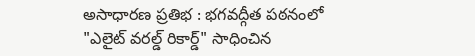అసాధారణ ప్రతిభ : భగవద్గీత పఠనంలో "ఎలైట్ వరల్డ్ రికార్డ్" సాధించిన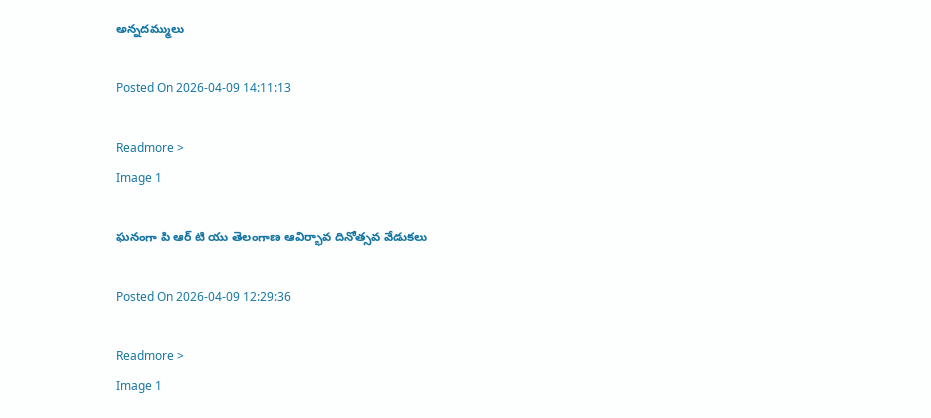అన్నదమ్ములు

Posted On 2026-04-09 14:11:13

Readmore >
Image 1

ఘనంగా పి ఆర్ టి యు తెలంగాణ ఆవిర్భావ దినోత్సవ వేడుకలు

Posted On 2026-04-09 12:29:36

Readmore >
Image 1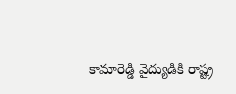కామారెడ్డి వైద్యుడికి రాష్ట్ర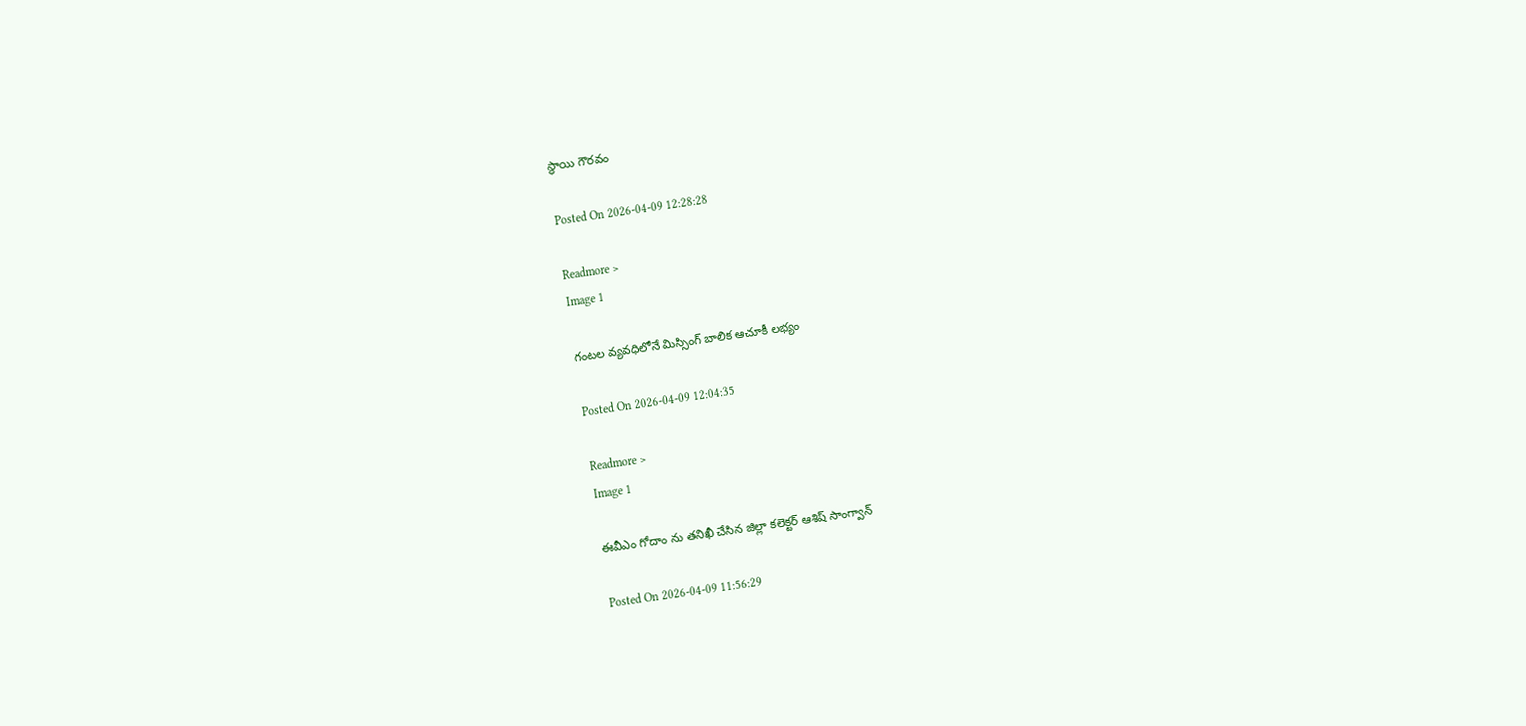స్థాయి గౌరవం

Posted On 2026-04-09 12:28:28

Readmore >
Image 1

గంటల వ్యవధిలోనే మిస్సింగ్ బాలిక ఆచూకీ లభ్యం

Posted On 2026-04-09 12:04:35

Readmore >
Image 1

ఈవీఎం గోదాం ను తనిఖీ చేసిన జిల్లా కలెక్టర్ ఆశిష్ సాంగ్వాన్

Posted On 2026-04-09 11:56:29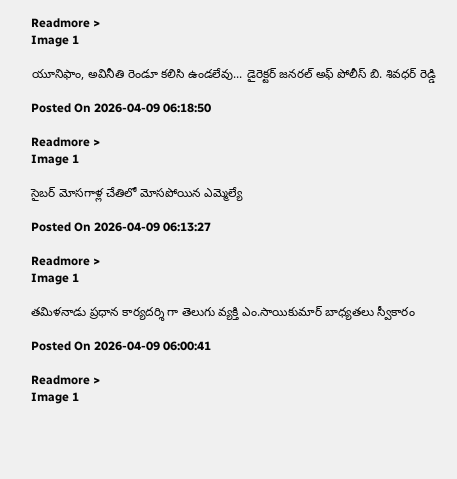Readmore >
Image 1

యూనిఫాం, అవినీతి రెండూ కలిసి ఉండలేవు... డైరెక్టర్ జనరల్ అఫ్ పోలీస్ బి. శివధర్ రెడ్డి

Posted On 2026-04-09 06:18:50

Readmore >
Image 1

సైబర్ మోసగాళ్ల చేతిలో మోసపోయిన ఎమ్మెల్యే

Posted On 2026-04-09 06:13:27

Readmore >
Image 1

తమిళనాడు ప్రధాన కార్యదర్శి గా తెలుగు వ్యక్తి ఎం.సాయికుమార్ బాధ్యతలు స్వీకారం

Posted On 2026-04-09 06:00:41

Readmore >
Image 1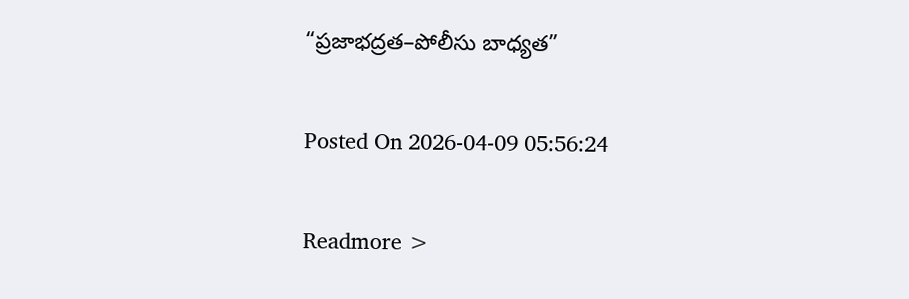“ప్రజాభద్రత–పోలీసు బాధ్యత”

Posted On 2026-04-09 05:56:24

Readmore >